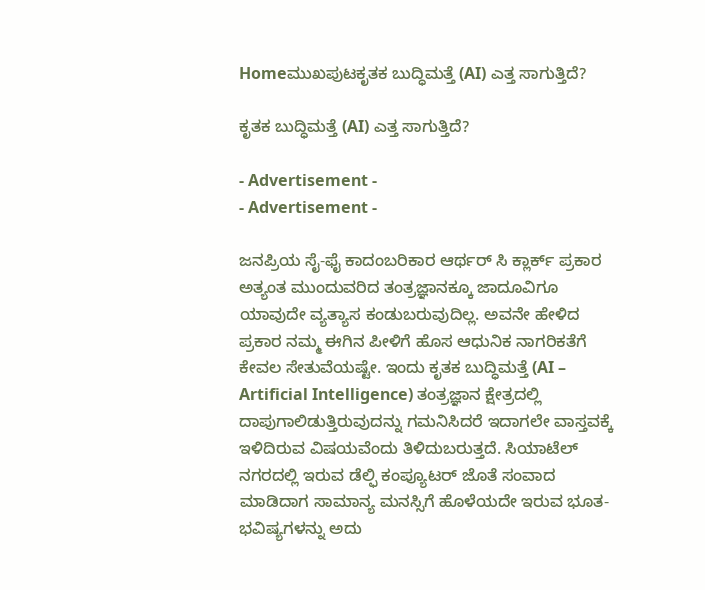Homeಮುಖಪುಟಕೃತಕ ಬುದ್ಧಿಮತ್ತೆ (AI) ಎತ್ತ ಸಾಗುತ್ತಿದೆ?

ಕೃತಕ ಬುದ್ಧಿಮತ್ತೆ (AI) ಎತ್ತ ಸಾಗುತ್ತಿದೆ?

- Advertisement -
- Advertisement -

ಜನಪ್ರಿಯ ಸೈ-ಫೈ ಕಾದಂಬರಿಕಾರ ಆರ್ಥರ್ ಸಿ ಕ್ಲಾರ್ಕ್ ಪ್ರಕಾರ ಅತ್ಯಂತ ಮುಂದುವರಿದ ತಂತ್ರಜ್ಞಾನಕ್ಕೂ ಜಾದೂವಿಗೂ ಯಾವುದೇ ವ್ಯತ್ಯಾಸ ಕಂಡುಬರುವುದಿಲ್ಲ. ಅವನೇ ಹೇಳಿದ ಪ್ರಕಾರ ನಮ್ಮ ಈಗಿನ ಪೀಳಿಗೆ ಹೊಸ ಆಧುನಿಕ ನಾಗರಿಕತೆಗೆ ಕೇವಲ ಸೇತುವೆಯಷ್ಟೇ. ಇಂದು ಕೃತಕ ಬುದ್ಧಿಮತ್ತೆ (AI – Artificial Intelligence) ತಂತ್ರಜ್ಞಾನ ಕ್ಷೇತ್ರದಲ್ಲಿ ದಾಪುಗಾಲಿಡುತ್ತಿರುವುದನ್ನು ಗಮನಿಸಿದರೆ ಇದಾಗಲೇ ವಾಸ್ತವಕ್ಕೆ ಇಳಿದಿರುವ ವಿಷಯವೆಂದು ತಿಳಿದುಬರುತ್ತದೆ. ಸಿಯಾಟೆಲ್ ನಗರದಲ್ಲಿ ಇರುವ ಡೆಲ್ಫಿ ಕಂಪ್ಯೂಟರ್ ಜೊತೆ ಸಂವಾದ ಮಾಡಿದಾಗ ಸಾಮಾನ್ಯ ಮನಸ್ಸಿಗೆ ಹೊಳೆಯದೇ ಇರುವ ಭೂತ-ಭವಿಷ್ಯಗಳನ್ನು ಅದು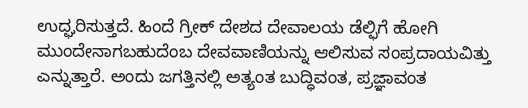ಉದ್ಘರಿಸುತ್ತದೆ. ಹಿಂದೆ ಗ್ರೀಕ್ ದೇಶದ ದೇವಾಲಯ ಡೆಲ್ಫಿಗೆ ಹೋಗಿ ಮುಂದೇನಾಗಬಹುದೆಂಬ ದೇವವಾಣಿಯನ್ನು ಆಲಿಸುವ ಸಂಪ್ರದಾಯವಿತ್ತು ಎನ್ನುತ್ತಾರೆ. ಅಂದು ಜಗತ್ತಿನಲ್ಲಿ ಅತ್ಯಂತ ಬುದ್ಧಿವಂತ, ಪ್ರಜ್ಞಾವಂತ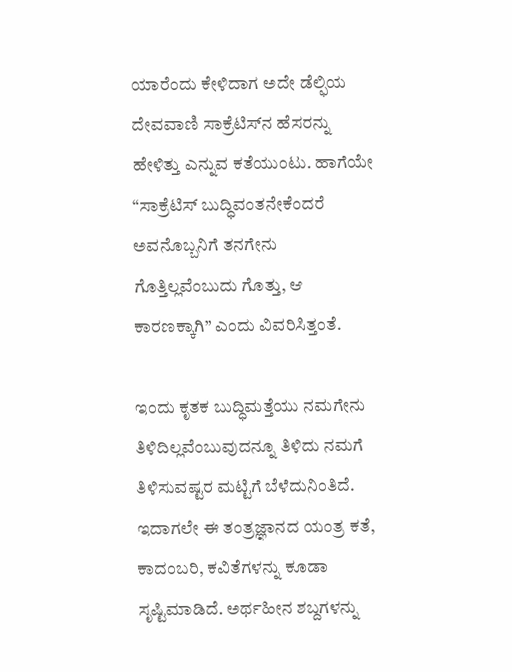ಯಾರೆಂದು ಕೇಳಿದಾಗ ಅದೇ ಡೆಲ್ಫಿಯ ದೇವವಾಣಿ ಸಾಕ್ರೆಟಿಸ್‌ನ ಹೆಸರನ್ನು ಹೇಳಿತ್ತು ಎನ್ನುವ ಕತೆಯುಂಟು. ಹಾಗೆಯೇ “ಸಾಕ್ರೆಟಿಸ್ ಬುದ್ಧಿವಂತನೇಕೆಂದರೆ ಅವನೊಬ್ಬನಿಗೆ ತನಗೇನು ಗೊತ್ತಿಲ್ಲವೆಂಬುದು ಗೊತ್ತು, ಆ
ಕಾರಣಕ್ಕಾಗಿ” ಎಂದು ವಿವರಿಸಿತ್ತಂತೆ.

ಇಂದು ಕೃತಕ ಬುದ್ಧಿಮತ್ತೆಯು ನಮಗೇನು ತಿಳಿದಿಲ್ಲವೆಂಬುವುದನ್ನೂ ತಿಳಿದು ನಮಗೆ ತಿಳಿಸುವಷ್ಟರ ಮಟ್ಟಿಗೆ ಬೆಳೆದುನಿಂತಿದೆ. ಇದಾಗಲೇ ಈ ತಂತ್ರಜ್ಞಾನದ ಯಂತ್ರ ಕತೆ, ಕಾದಂಬರಿ, ಕವಿತೆಗಳನ್ನು ಕೂಡಾ ಸೃಷ್ಟಿಮಾಡಿದೆ. ಅರ್ಥಹೀನ ಶಬ್ದಗಳನ್ನು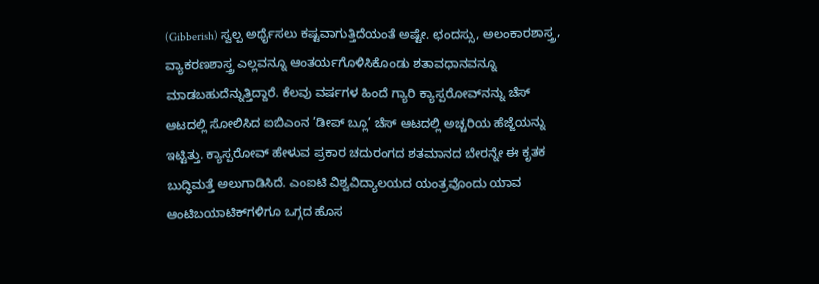(Gibberish) ಸ್ವಲ್ಪ ಅರ್ಥೈಸಲು ಕಷ್ಟವಾಗುತ್ತಿದೆಯಂತೆ ಅಷ್ಟೇ. ಛಂದಸ್ಸು, ಅಲಂಕಾರಶಾಸ್ತ್ರ, ವ್ಯಾಕರಣಶಾಸ್ತ್ರ ಎಲ್ಲವನ್ನೂ ಆಂತರ್ಯಗೊಳಿಸಿಕೊಂಡು ಶತಾವಧಾನವನ್ನೂ ಮಾಡಬಹುದೆನ್ನುತ್ತಿದ್ದಾರೆ. ಕೆಲವು ವರ್ಷಗಳ ಹಿಂದೆ ಗ್ಯಾರಿ ಕ್ಯಾಸ್ಪರೋವ್‌ನನ್ನು ಚೆಸ್ ಆಟದಲ್ಲಿ ಸೋಲಿಸಿದ ಐಬಿಎಂನ ’ಡೀಪ್ ಬ್ಲೂ’ ಚೆಸ್ ಆಟದಲ್ಲಿ ಅಚ್ಚರಿಯ ಹೆಜ್ಜೆಯನ್ನು ಇಟ್ಟಿತ್ತು. ಕ್ಯಾಸ್ಪರೋವ್ ಹೇಳುವ ಪ್ರಕಾರ ಚದುರಂಗದ ಶತಮಾನದ ಬೇರನ್ನೇ ಈ ಕೃತಕ ಬುದ್ಧಿಮತ್ತೆ ಅಲುಗಾಡಿಸಿದೆ. ಎಂಐಟಿ ವಿಶ್ವವಿದ್ಯಾಲಯದ ಯಂತ್ರವೊಂದು ಯಾವ ಆಂಟಿಬಯಾಟಿಕ್‌ಗಳಿಗೂ ಒಗ್ಗದ ಹೊಸ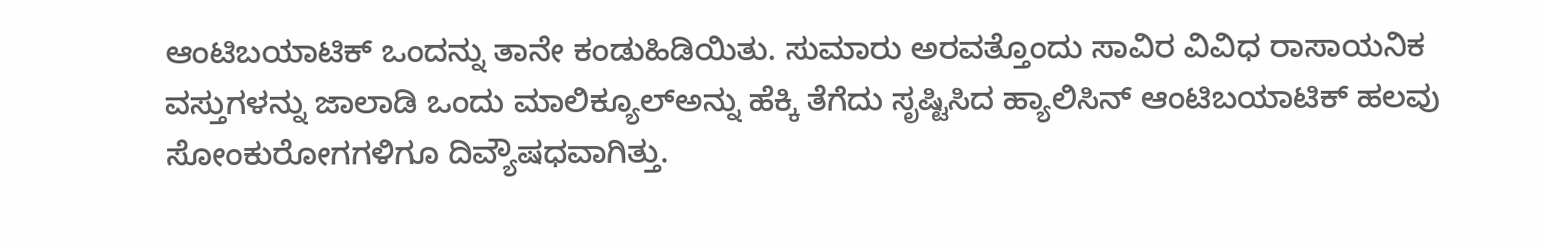ಆಂಟಿಬಯಾಟಿಕ್ ಒಂದನ್ನು ತಾನೇ ಕಂಡುಹಿಡಿಯಿತು. ಸುಮಾರು ಅರವತ್ತೊಂದು ಸಾವಿರ ವಿವಿಧ ರಾಸಾಯನಿಕ ವಸ್ತುಗಳನ್ನು ಜಾಲಾಡಿ ಒಂದು ಮಾಲಿಕ್ಯೂಲ್‌ಅನ್ನು ಹೆಕ್ಕಿ ತೆಗೆದು ಸೃಷ್ಟಿಸಿದ ಹ್ಯಾಲಿಸಿನ್ ಆಂಟಿಬಯಾಟಿಕ್ ಹಲವು ಸೋಂಕುರೋಗಗಳಿಗೂ ದಿವ್ಯೌಷಧವಾಗಿತ್ತು.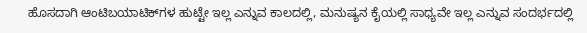ಹೊಸದಾಗಿ ಆಂಟಿಬಯಾಟಿಕ್‌ಗಳ ಹುಟ್ಟೇ ಇಲ್ಲ ಎನ್ನುವ ಕಾಲದಲ್ಲಿ, ಮನುಷ್ಯನ ಕೈಯಲ್ಲಿ ಸಾಧ್ಯವೇ ಇಲ್ಲ ಎನ್ನುವ ಸಂದರ್ಭದಲ್ಲಿ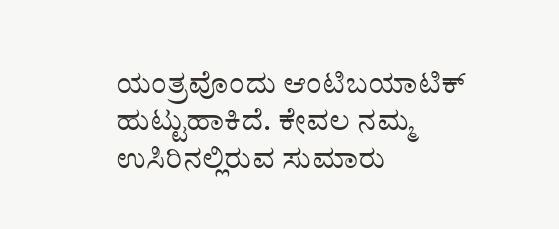ಯಂತ್ರವೊಂದು ಆಂಟಿಬಯಾಟಿಕ್ ಹುಟ್ಟುಹಾಕಿದೆ. ಕೇವಲ ನಮ್ಮ ಉಸಿರಿನಲ್ಲಿರುವ ಸುಮಾರು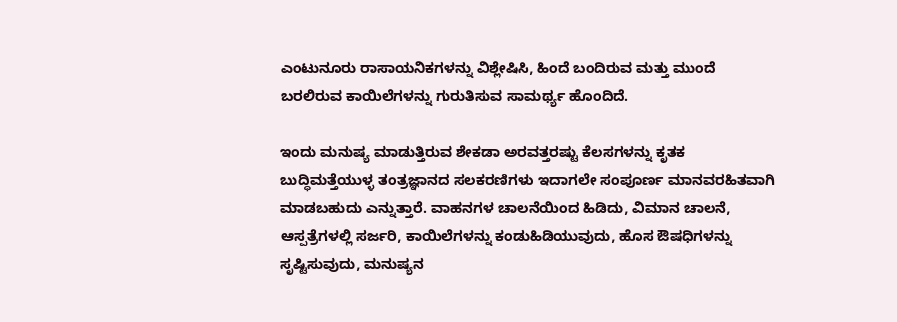ಎಂಟುನೂರು ರಾಸಾಯನಿಕಗಳನ್ನು ವಿಶ್ಲೇಷಿಸಿ, ಹಿಂದೆ ಬಂದಿರುವ ಮತ್ತು ಮುಂದೆ ಬರಲಿರುವ ಕಾಯಿಲೆಗಳನ್ನು ಗುರುತಿಸುವ ಸಾಮರ್ಥ್ಯ ಹೊಂದಿದೆ.

ಇಂದು ಮನುಷ್ಯ ಮಾಡುತ್ತಿರುವ ಶೇಕಡಾ ಅರವತ್ತರಷ್ಟು ಕೆಲಸಗಳನ್ನು ಕೃತಕ ಬುದ್ಧಿಮತ್ತೆಯುಳ್ಳ ತಂತ್ರಜ್ಞಾನದ ಸಲಕರಣಿಗಳು ಇದಾಗಲೇ ಸಂಪೂರ್ಣ ಮಾನವರಹಿತವಾಗಿ ಮಾಡಬಹುದು ಎನ್ನುತ್ತಾರೆ. ವಾಹನಗಳ ಚಾಲನೆಯಿಂದ ಹಿಡಿದು, ವಿಮಾನ ಚಾಲನೆ, ಆಸ್ಪತ್ರೆಗಳಲ್ಲಿ ಸರ್ಜರಿ, ಕಾಯಿಲೆಗಳನ್ನು ಕಂಡುಹಿಡಿಯುವುದು, ಹೊಸ ಔಷಧಿಗಳನ್ನು ಸೃಷ್ಟಿಸುವುದು, ಮನುಷ್ಯನ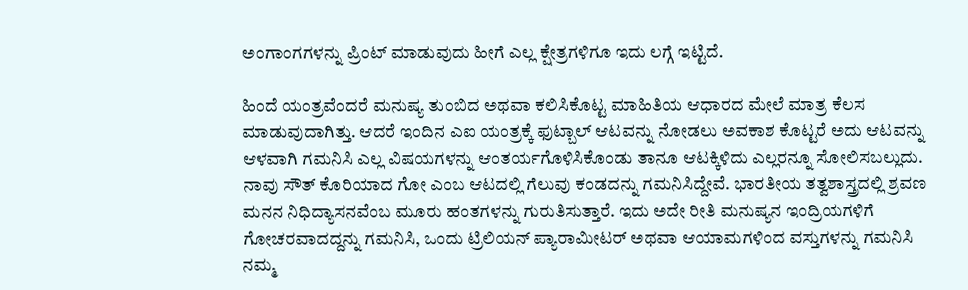ಅಂಗಾಂಗಗಳನ್ನು ಪ್ರಿಂಟ್ ಮಾಡುವುದು ಹೀಗೆ ಎಲ್ಲ ಕ್ಷೇತ್ರಗಳಿಗೂ ಇದು ಲಗ್ಗೆ ಇಟ್ಟಿದೆ.

ಹಿಂದೆ ಯಂತ್ರವೆಂದರೆ ಮನುಷ್ಯ ತುಂಬಿದ ಅಥವಾ ಕಲಿಸಿಕೊಟ್ಟ ಮಾಹಿತಿಯ ಆಧಾರದ ಮೇಲೆ ಮಾತ್ರ ಕೆಲಸ ಮಾಡುವುದಾಗಿತ್ತು. ಆದರೆ ಇಂದಿನ ಎಐ ಯಂತ್ರಕ್ಕೆ ಫುಟ್ಬಾಲ್ ಆಟವನ್ನು ನೋಡಲು ಅವಕಾಶ ಕೊಟ್ಟರೆ ಅದು ಆಟವನ್ನು ಆಳವಾಗಿ ಗಮನಿಸಿ ಎಲ್ಲ ವಿಷಯಗಳನ್ನು ಆಂತರ್ಯಗೊಳಿಸಿಕೊಂಡು ತಾನೂ ಆಟಕ್ಕಿಳಿದು ಎಲ್ಲರನ್ನೂ ಸೋಲಿಸಬಲ್ಲುದು. ನಾವು ಸೌತ್ ಕೊರಿಯಾದ ಗೋ ಎಂಬ ಆಟದಲ್ಲಿ ಗೆಲುವು ಕಂಡದನ್ನು ಗಮನಿಸಿದ್ದೇವೆ. ಭಾರತೀಯ ತತ್ವಶಾಸ್ತ್ರದಲ್ಲಿ ಶ್ರವಣ ಮನನ ನಿಧಿದ್ಯಾಸನವೆಂಬ ಮೂರು ಹಂತಗಳನ್ನು ಗುರುತಿಸುತ್ತಾರೆ. ಇದು ಅದೇ ರೀತಿ ಮನುಷ್ಯನ ಇಂದ್ರಿಯಗಳಿಗೆ ಗೋಚರವಾದದ್ದನ್ನು ಗಮನಿಸಿ, ಒಂದು ಟ್ರಿಲಿಯನ್ ಪ್ಯಾರಾಮೀಟರ್ ಅಥವಾ ಆಯಾಮಗಳಿಂದ ವಸ್ತುಗಳನ್ನು ಗಮನಿಸಿ ನಮ್ಮ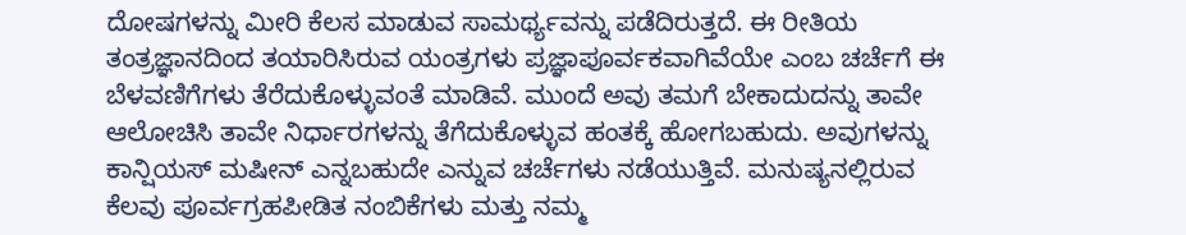ದೋಷಗಳನ್ನು ಮೀರಿ ಕೆಲಸ ಮಾಡುವ ಸಾಮರ್ಥ್ಯವನ್ನು ಪಡೆದಿರುತ್ತದೆ. ಈ ರೀತಿಯ ತಂತ್ರಜ್ಞಾನದಿಂದ ತಯಾರಿಸಿರುವ ಯಂತ್ರಗಳು ಪ್ರಜ್ಞಾಪೂರ್ವಕವಾಗಿವೆಯೇ ಎಂಬ ಚರ್ಚೆಗೆ ಈ ಬೆಳವಣಿಗೆಗಳು ತೆರೆದುಕೊಳ್ಳುವಂತೆ ಮಾಡಿವೆ. ಮುಂದೆ ಅವು ತಮಗೆ ಬೇಕಾದುದನ್ನು ತಾವೇ ಆಲೋಚಿಸಿ ತಾವೇ ನಿರ್ಧಾರಗಳನ್ನು ತೆಗೆದುಕೊಳ್ಳುವ ಹಂತಕ್ಕೆ ಹೋಗಬಹುದು. ಅವುಗಳನ್ನು ಕಾನ್ಷಿಯಸ್ ಮಷೀನ್ ಎನ್ನಬಹುದೇ ಎನ್ನುವ ಚರ್ಚೆಗಳು ನಡೆಯುತ್ತಿವೆ. ಮನುಷ್ಯನಲ್ಲಿರುವ ಕೆಲವು ಪೂರ್ವಗ್ರಹಪೀಡಿತ ನಂಬಿಕೆಗಳು ಮತ್ತು ನಮ್ಮ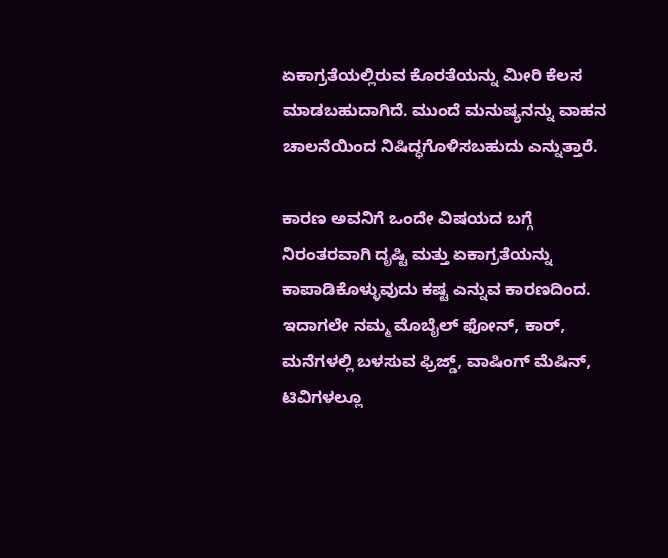ಏಕಾಗ್ರತೆಯಲ್ಲಿರುವ ಕೊರತೆಯನ್ನು ಮೀರಿ ಕೆಲಸ ಮಾಡಬಹುದಾಗಿದೆ. ಮುಂದೆ ಮನುಷ್ಯನನ್ನು ವಾಹನ ಚಾಲನೆಯಿಂದ ನಿಷಿದ್ಧಗೊಳಿಸಬಹುದು ಎನ್ನುತ್ತಾರೆ.

ಕಾರಣ ಅವನಿಗೆ ಒಂದೇ ವಿಷಯದ ಬಗ್ಗೆ ನಿರಂತರವಾಗಿ ದೃಷ್ಟಿ ಮತ್ತು ಏಕಾಗ್ರತೆಯನ್ನು ಕಾಪಾಡಿಕೊಳ್ಳುವುದು ಕಷ್ಟ ಎನ್ನುವ ಕಾರಣದಿಂದ. ಇದಾಗಲೇ ನಮ್ಮ ಮೊಬೈಲ್ ಫೋನ್, ಕಾರ್, ಮನೆಗಳಲ್ಲಿ ಬಳಸುವ ಫ್ರಿಜ್ಡ್, ವಾಷಿಂಗ್ ಮೆಷಿನ್, ಟಿವಿಗಳಲ್ಲೂ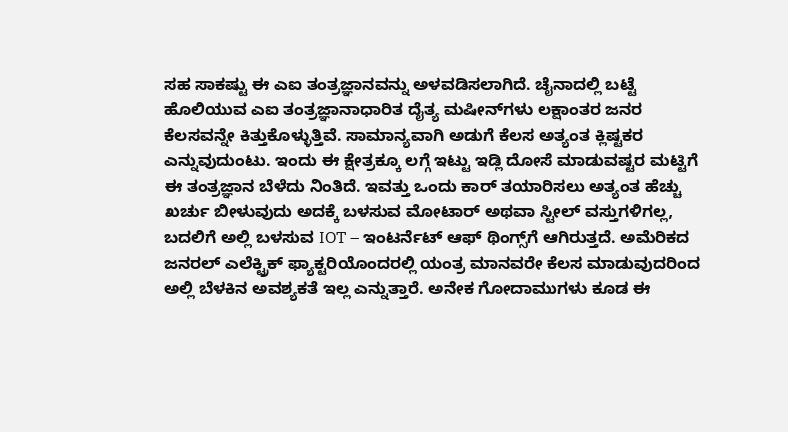ಸಹ ಸಾಕಷ್ಟು ಈ ಎಐ ತಂತ್ರಜ್ಞಾನವನ್ನು ಅಳವಡಿಸಲಾಗಿದೆ. ಚೈನಾದಲ್ಲಿ ಬಟ್ಟೆ ಹೊಲಿಯುವ ಎಐ ತಂತ್ರಜ್ಞಾನಾಧಾರಿತ ದೈತ್ಯ ಮಷೀನ್‌ಗಳು ಲಕ್ಷಾಂತರ ಜನರ ಕೆಲಸವನ್ನೇ ಕಿತ್ತುಕೊಳ್ಳುತ್ತಿವೆ. ಸಾಮಾನ್ಯವಾಗಿ ಅಡುಗೆ ಕೆಲಸ ಅತ್ಯಂತ ಕ್ಲಿಷ್ಟಕರ ಎನ್ನುವುದುಂಟು. ಇಂದು ಈ ಕ್ಷೇತ್ರಕ್ಕೂ ಲಗ್ಗೆ ಇಟ್ಟು ಇಡ್ಲಿ ದೋಸೆ ಮಾಡುವಷ್ಟರ ಮಟ್ಟಿಗೆ ಈ ತಂತ್ರಜ್ಞಾನ ಬೆಳೆದು ನಿಂತಿದೆ. ಇವತ್ತು ಒಂದು ಕಾರ್ ತಯಾರಿಸಲು ಅತ್ಯಂತ ಹೆಚ್ಚು ಖರ್ಚು ಬೀಳುವುದು ಅದಕ್ಕೆ ಬಳಸುವ ಮೋಟಾರ್ ಅಥವಾ ಸ್ಟೀಲ್ ವಸ್ತುಗಳಿಗಲ್ಲ, ಬದಲಿಗೆ ಅಲ್ಲಿ ಬಳಸುವ IOT – ಇಂಟರ್ನೆಟ್ ಆಫ್ ಥಿಂಗ್ಸ್‌ಗೆ ಆಗಿರುತ್ತದೆ. ಅಮೆರಿಕದ ಜನರಲ್ ಎಲೆಕ್ಟ್ರಿಕ್ ಫ್ಯಾಕ್ಟರಿಯೊಂದರಲ್ಲಿ ಯಂತ್ರ ಮಾನವರೇ ಕೆಲಸ ಮಾಡುವುದರಿಂದ ಅಲ್ಲಿ ಬೆಳಕಿನ ಅವಶ್ಯಕತೆ ಇಲ್ಲ ಎನ್ನುತ್ತಾರೆ. ಅನೇಕ ಗೋದಾಮುಗಳು ಕೂಡ ಈ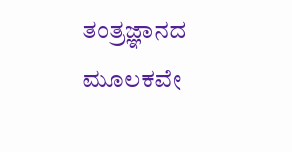ತಂತ್ರಜ್ಞಾನದ ಮೂಲಕವೇ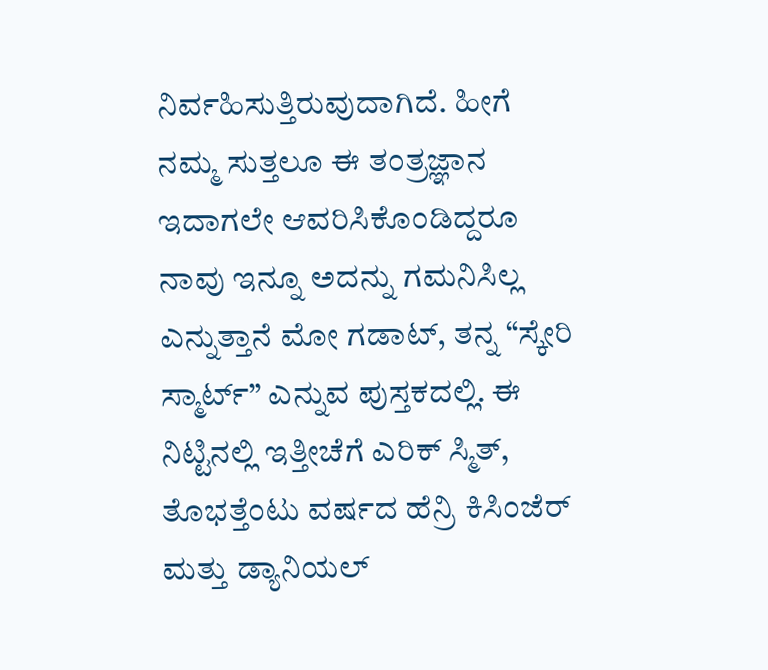ನಿರ್ವಹಿಸುತ್ತಿರುವುದಾಗಿದೆ. ಹೀಗೆ ನಮ್ಮ ಸುತ್ತಲೂ ಈ ತಂತ್ರಜ್ಞಾನ ಇದಾಗಲೇ ಆವರಿಸಿಕೊಂಡಿದ್ದರೂ ನಾವು ಇನ್ನೂ ಅದನ್ನು ಗಮನಿಸಿಲ್ಲ ಎನ್ನುತ್ತಾನೆ ಮೋ ಗಡಾಟ್, ತನ್ನ “ಸ್ಕೇರಿ ಸ್ಮಾರ್ಟ್” ಎನ್ನುವ ಪುಸ್ತಕದಲ್ಲಿ. ಈ ನಿಟ್ಟಿನಲ್ಲಿ ಇತ್ತೀಚೆಗೆ ಎರಿಕ್ ಸ್ಮಿತ್, ತೊಭತ್ತೆಂಟು ವರ್ಷದ ಹೆನ್ರಿ ಕಿಸಿಂಜೆರ್ ಮತ್ತು ಡ್ಯಾನಿಯಲ್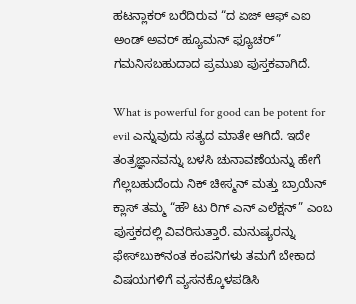ಹಟನ್ಲಾಕರ್ ಬರೆದಿರುವ “ದ ಏಜ್ ಆಫ್ ಎಐ ಅಂಡ್ ಅವರ್ ಹ್ಯೂಮನ್ ಫ್ಯೂಚರ್” ಗಮನಿಸಬಹುದಾದ ಪ್ರಮುಖ ಪುಸ್ತಕವಾಗಿದೆ.

What is powerful for good can be potent for evil ಎನ್ನುವುದು ಸತ್ಯದ ಮಾತೇ ಆಗಿದೆ. ಇದೇ ತಂತ್ರಜ್ಞಾನವನ್ನು ಬಳಸಿ ಚುನಾವಣೆಯನ್ನು ಹೇಗೆ ಗೆಲ್ಲಬಹುದೆಂದು ನಿಕ್ ಚೀಸ್ಮನ್ ಮತ್ತು ಬ್ರಾಯೆನ್ ಕ್ಲಾಸ್ ತಮ್ಮ “ಹೌ ಟು ರಿಗ್ ಎನ್ ಎಲೆಕ್ಷನ್” ಎಂಬ ಪುಸ್ತಕದಲ್ಲಿ ವಿವರಿಸುತ್ತಾರೆ. ಮನುಷ್ಯರನ್ನು ಫೇಸ್‌ಬುಕ್‌ನಂತ ಕಂಪನಿಗಳು ತಮಗೆ ಬೇಕಾದ ವಿಷಯಗಳಿಗೆ ವ್ಯಸನಕ್ಕೊಳಪಡಿಸಿ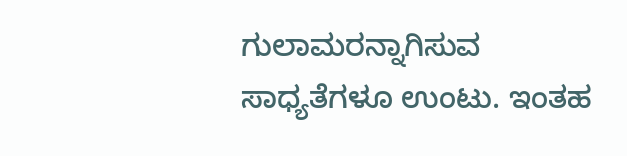ಗುಲಾಮರನ್ನಾಗಿಸುವ ಸಾಧ್ಯತೆಗಳೂ ಉಂಟು. ಇಂತಹ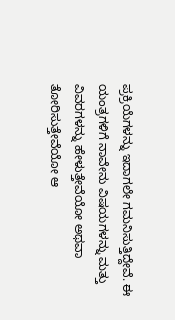ಪ್ರಕ್ರಿಯೆಗಳನ್ನು ಇದಾಗಲೇ ಗಮನಿಸುತ್ತಿದ್ದೇವೆ. ಈ ಯಂತ್ರಗಳಿಗೆ ನಾವೇನು ವಿಷಯಗಳನ್ನು ಮತ್ತು ವಿವರಗಳನ್ನು ಹೇಳುತ್ತೇವೆಯೋ ಅಥವಾ ತೋರಿಸುತ್ತೇವೆಯೋ ಆ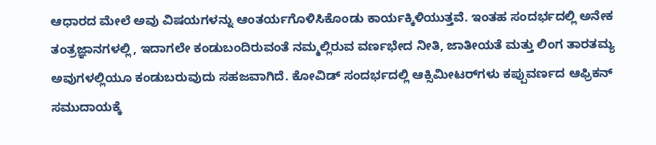ಆಧಾರದ ಮೇಲೆ ಅವು ವಿಷಯಗಳನ್ನು ಆಂತರ್ಯಗೊಳಿಸಿಕೊಂಡು ಕಾರ್ಯಕ್ಕಿಳಿಯುತ್ತವೆ. ಇಂತಹ ಸಂದರ್ಭದಲ್ಲಿ ಅನೇಕ ತಂತ್ರಜ್ಞಾನಗಳಲ್ಲಿ, ಇದಾಗಲೇ ಕಂಡುಬಂದಿರುವಂತೆ ನಮ್ಮಲ್ಲಿರುವ ವರ್ಣಭೇದ ನೀತಿ, ಜಾತೀಯತೆ ಮತ್ತು ಲಿಂಗ ತಾರತಮ್ಯ ಅವುಗಳಲ್ಲಿಯೂ ಕಂಡುಬರುವುದು ಸಹಜವಾಗಿದೆ. ಕೋವಿಡ್ ಸಂದರ್ಭದಲ್ಲಿ ಆಕ್ಸಿಮೀಟರ್‌ಗಳು ಕಪ್ಪುವರ್ಣದ ಆಫ್ರಿಕನ್ ಸಮುದಾಯಕ್ಕೆ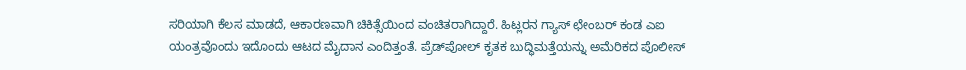ಸರಿಯಾಗಿ ಕೆಲಸ ಮಾಡದೆ, ಆಕಾರಣವಾಗಿ ಚಿಕಿತ್ಸೆಯಿಂದ ವಂಚಿತರಾಗಿದ್ದಾರೆ. ಹಿಟ್ಲರನ ಗ್ಯಾಸ್ ಛೇಂಬರ್ ಕಂಡ ಎಐ ಯಂತ್ರವೊಂದು ಇದೊಂದು ಆಟದ ಮೈದಾನ ಎಂದಿತ್ತಂತೆ. ಪ್ರೆಡ್‌ಪೋಲ್ ಕೃತಕ ಬುದ್ಧಿಮತ್ತೆಯನ್ನು ಅಮೆರಿಕದ ಪೊಲೀಸ್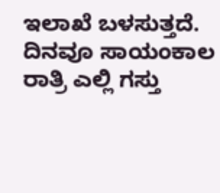ಇಲಾಖೆ ಬಳಸುತ್ತದೆ. ದಿನವೂ ಸಾಯಂಕಾಲ ರಾತ್ರಿ ಎಲ್ಲಿ ಗಸ್ತು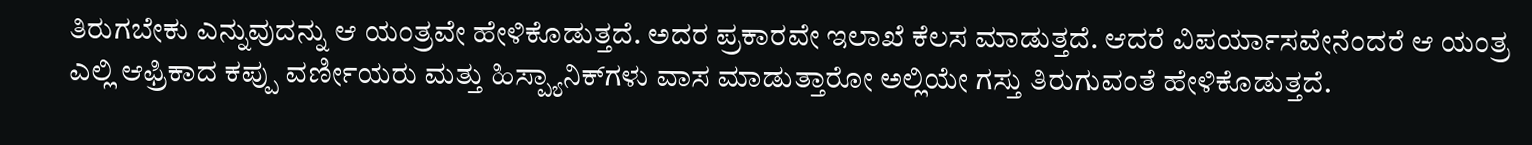ತಿರುಗಬೇಕು ಎನ್ನುವುದನ್ನು ಆ ಯಂತ್ರವೇ ಹೇಳಿಕೊಡುತ್ತದೆ. ಅದರ ಪ್ರಕಾರವೇ ಇಲಾಖೆ ಕೆಲಸ ಮಾಡುತ್ತದೆ. ಆದರೆ ವಿಪರ್ಯಾಸವೇನೆಂದರೆ ಆ ಯಂತ್ರ ಎಲ್ಲಿ ಆಫ್ರಿಕಾದ ಕಪ್ಪು ವರ್ಣೀಯರು ಮತ್ತು ಹಿಸ್ಪ್ಯಾನಿಕ್‌ಗಳು ವಾಸ ಮಾಡುತ್ತಾರೋ ಅಲ್ಲಿಯೇ ಗಸ್ತು ತಿರುಗುವಂತೆ ಹೇಳಿಕೊಡುತ್ತದೆ.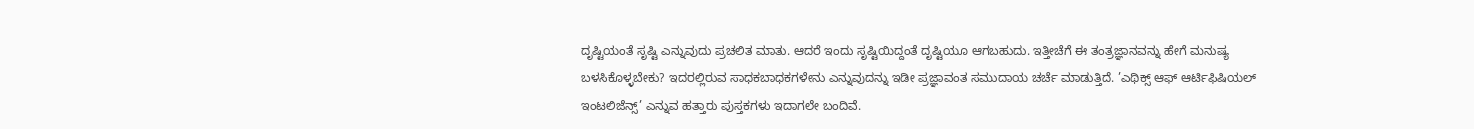ದೃಷ್ಟಿಯಂತೆ ಸೃಷ್ಟಿ ಎನ್ನುವುದು ಪ್ರಚಲಿತ ಮಾತು. ಆದರೆ ಇಂದು ಸೃಷ್ಟಿಯಿದ್ದಂತೆ ದೃಷ್ಟಿಯೂ ಆಗಬಹುದು. ಇತ್ತೀಚೆಗೆ ಈ ತಂತ್ರಜ್ಞಾನವನ್ನು ಹೇಗೆ ಮನುಷ್ಯ ಬಳಸಿಕೊಳ್ಳಬೇಕು? ಇದರಲ್ಲಿರುವ ಸಾಧಕಬಾಧಕಗಳೇನು ಎನ್ನುವುದನ್ನು ಇಡೀ ಪ್ರಜ್ಞಾವಂತ ಸಮುದಾಯ ಚರ್ಚೆ ಮಾಡುತ್ತಿದೆ. ’ಎಥಿಕ್ಸ್ ಆಫ್ ಆರ್ಟಿಫಿಷಿಯಲ್ ಇಂಟಲಿಜೆನ್ಸ್’ ಎನ್ನುವ ಹತ್ತಾರು ಪುಸ್ತಕಗಳು ಇದಾಗಲೇ ಬಂದಿವೆ.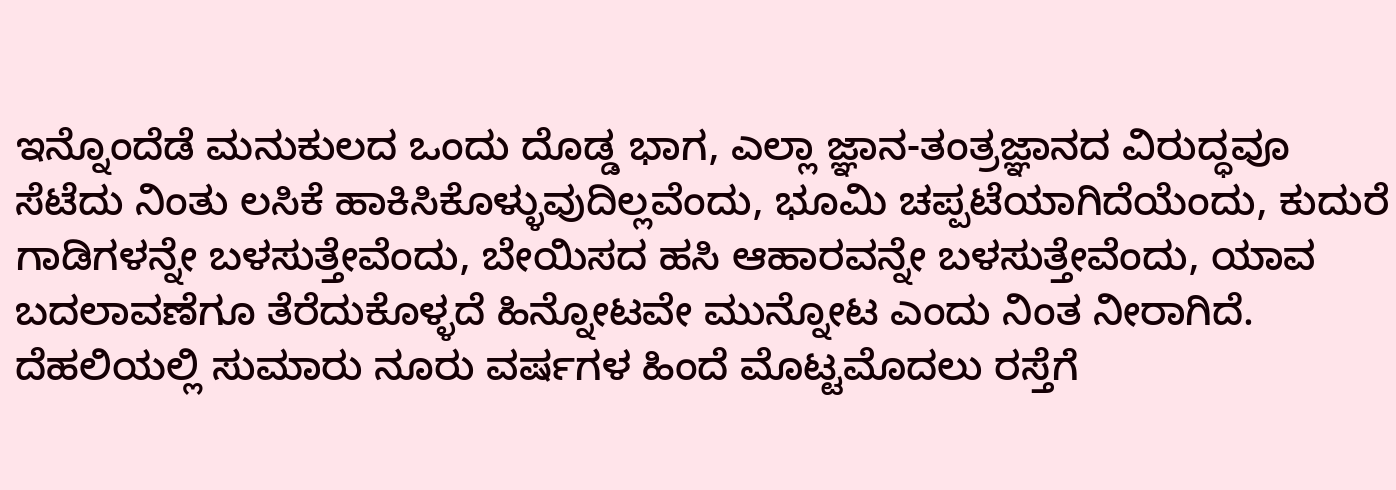ಇನ್ನೊಂದೆಡೆ ಮನುಕುಲದ ಒಂದು ದೊಡ್ಡ ಭಾಗ, ಎಲ್ಲಾ ಜ್ಞಾನ-ತಂತ್ರಜ್ಞಾನದ ವಿರುದ್ಧವೂ ಸೆಟೆದು ನಿಂತು ಲಸಿಕೆ ಹಾಕಿಸಿಕೊಳ್ಳುವುದಿಲ್ಲವೆಂದು, ಭೂಮಿ ಚಪ್ಪಟೆಯಾಗಿದೆಯೆಂದು, ಕುದುರೆ ಗಾಡಿಗಳನ್ನೇ ಬಳಸುತ್ತೇವೆಂದು, ಬೇಯಿಸದ ಹಸಿ ಆಹಾರವನ್ನೇ ಬಳಸುತ್ತೇವೆಂದು, ಯಾವ ಬದಲಾವಣೆಗೂ ತೆರೆದುಕೊಳ್ಳದೆ ಹಿನ್ನೋಟವೇ ಮುನ್ನೋಟ ಎಂದು ನಿಂತ ನೀರಾಗಿದೆ. ದೆಹಲಿಯಲ್ಲಿ ಸುಮಾರು ನೂರು ವರ್ಷಗಳ ಹಿಂದೆ ಮೊಟ್ಟಮೊದಲು ರಸ್ತೆಗೆ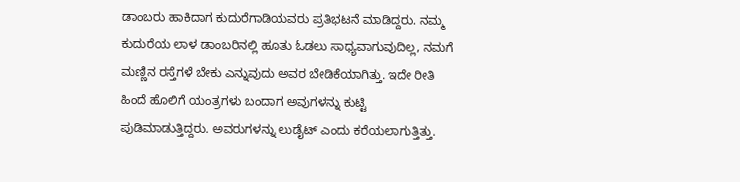ಡಾಂಬರು ಹಾಕಿದಾಗ ಕುದುರೆಗಾಡಿಯವರು ಪ್ರತಿಭಟನೆ ಮಾಡಿದ್ದರು. ನಮ್ಮ ಕುದುರೆಯ ಲಾಳ ಡಾಂಬರಿನಲ್ಲಿ ಹೂತು ಓಡಲು ಸಾಧ್ಯವಾಗುವುದಿಲ್ಲ, ನಮಗೆ ಮಣ್ಣಿನ ರಸ್ತೆಗಳೆ ಬೇಕು ಎನ್ನುವುದು ಅವರ ಬೇಡಿಕೆಯಾಗಿತ್ತು. ಇದೇ ರೀತಿ ಹಿಂದೆ ಹೊಲಿಗೆ ಯಂತ್ರಗಳು ಬಂದಾಗ ಅವುಗಳನ್ನು ಕುಟ್ಟಿ ಪುಡಿಮಾಡುತ್ತಿದ್ದರು. ಅವರುಗಳನ್ನು ಲುಡೈಟ್ ಎಂದು ಕರೆಯಲಾಗುತ್ತಿತ್ತು.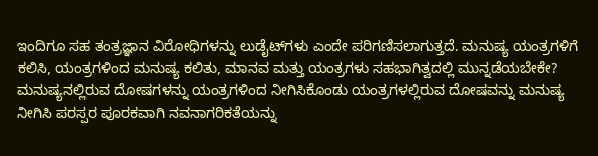ಇಂದಿಗೂ ಸಹ ತಂತ್ರಜ್ಞಾನ ವಿರೋಧಿಗಳನ್ನು ಲುಡೈಟ್‌ಗಳು ಎಂದೇ ಪರಿಗಣಿಸಲಾಗುತ್ತದೆ. ಮನುಷ್ಯ ಯಂತ್ರಗಳಿಗೆ ಕಲಿಸಿ, ಯಂತ್ರಗಳಿಂದ ಮನುಷ್ಯ ಕಲಿತು, ಮಾನವ ಮತ್ತು ಯಂತ್ರಗಳು ಸಹಭಾಗಿತ್ವದಲ್ಲಿ ಮುನ್ನಡೆಯಬೇಕೇ? ಮನುಷ್ಯನಲ್ಲಿರುವ ದೋಷಗಳನ್ನು ಯಂತ್ರಗಳಿಂದ ನೀಗಿಸಿಕೊಂಡು ಯಂತ್ರಗಳಲ್ಲಿರುವ ದೋಷವನ್ನು ಮನುಷ್ಯ ನೀಗಿಸಿ ಪರಸ್ಪರ ಪೂರಕವಾಗಿ ನವನಾಗರಿಕತೆಯನ್ನು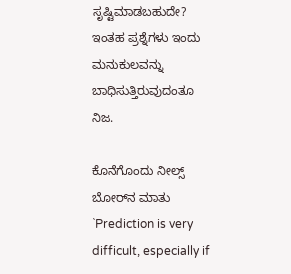ಸೃಷ್ಟಿಮಾಡಬಹುದೇ? ಇಂತಹ ಪ್ರಶ್ನೆಗಳು ಇಂದು ಮನುಕುಲವನ್ನು ಬಾಧಿಸುತ್ತಿರುವುದಂತೂ ನಿಜ.

ಕೊನೆಗೊಂದು ನೀಲ್ಸ್ ಬೋರ್‌ನ ಮಾತು `Prediction is very difficult, especially if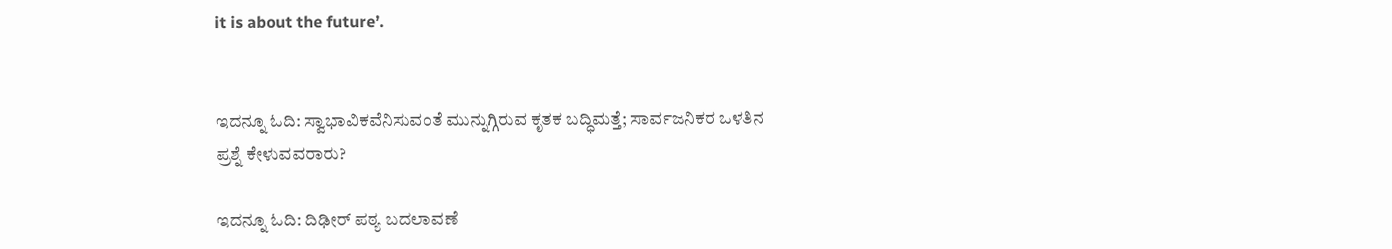it is about the future’.


ಇದನ್ನೂ ಓದಿ: ಸ್ವಾಭಾವಿಕವೆನಿಸುವಂತೆ ಮುನ್ನುಗ್ಗಿರುವ ಕೃತಕ ಬದ್ಧಿಮತ್ತೆ; ಸಾರ್ವಜನಿಕರ ಒಳತಿನ ಪ್ರಶ್ನೆ ಕೇಳುವವರಾರು?

ಇದನ್ನೂ ಓದಿ: ದಿಢೀರ್‌ ಪಠ್ಯ ಬದಲಾವಣೆ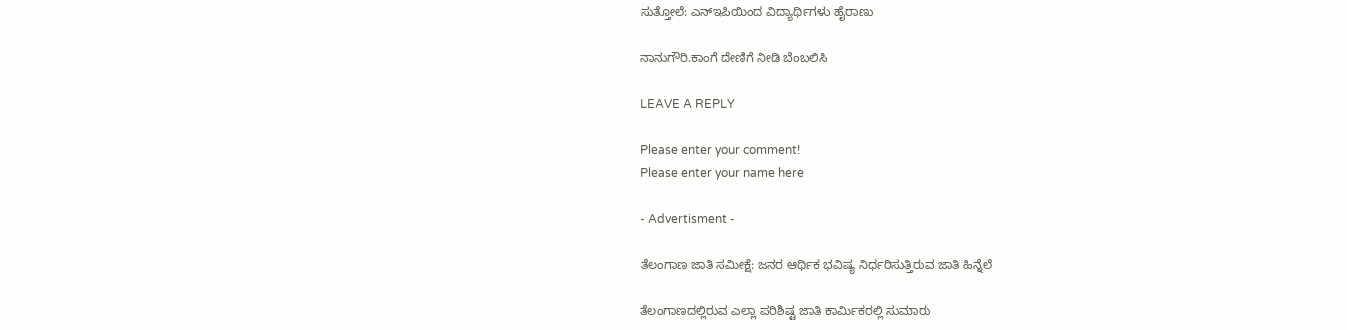ಸುತ್ತೋಲೆ: ಎನ್‌ಇಪಿಯಿಂದ ವಿದ್ಯಾರ್ಥಿಗಳು ಹೈರಾಣು

ನಾನುಗೌರಿ.ಕಾಂಗೆ ದೇಣಿಗೆ ನೀಡಿ ಬೆಂಬಲಿಸಿ

LEAVE A REPLY

Please enter your comment!
Please enter your name here

- Advertisment -

ತೆಲಂಗಾಣ ಜಾತಿ ಸಮೀಕ್ಷೆ: ಜನರ ಆರ್ಥಿಕ ಭವಿಷ್ಯ ನಿರ್ಧರಿಸುತ್ತಿರುವ ಜಾತಿ ಹಿನ್ನೆಲೆ

ತೆಲಂಗಾಣದಲ್ಲಿರುವ ಎಲ್ಲಾ ಪರಿಶಿಷ್ಟ ಜಾತಿ ಕಾರ್ಮಿಕರಲ್ಲಿ ಸುಮಾರು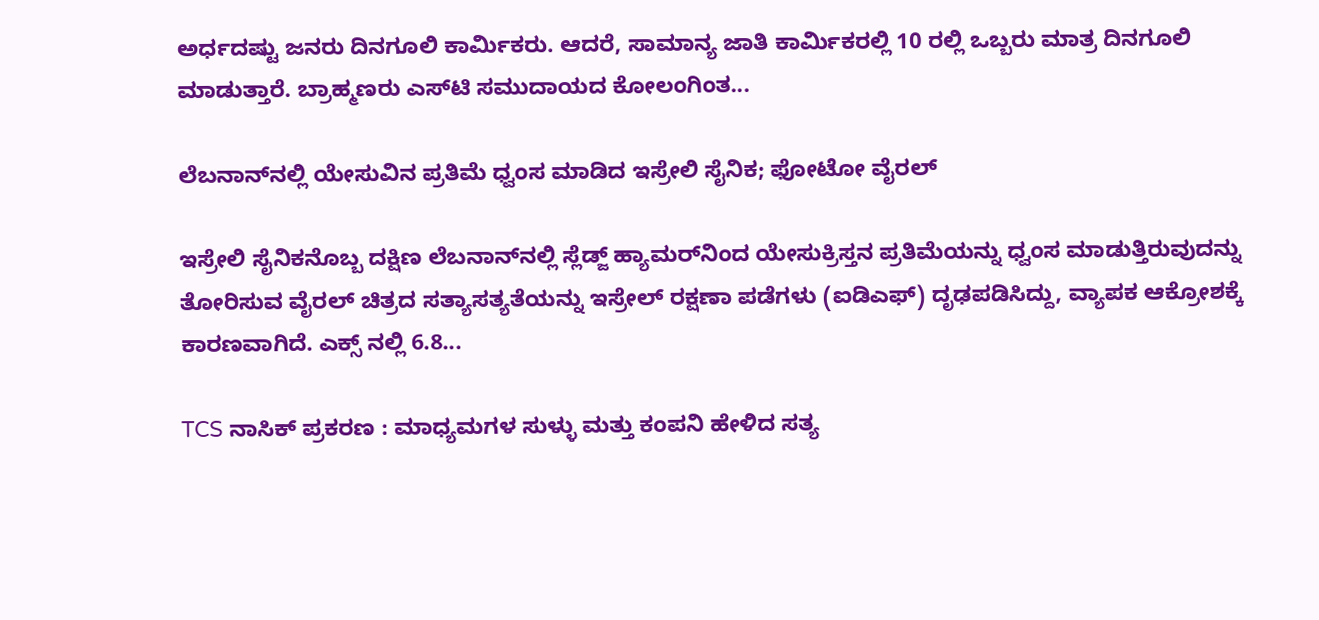ಅರ್ಧದಷ್ಟು ಜನರು ದಿನಗೂಲಿ ಕಾರ್ಮಿಕರು. ಆದರೆ, ಸಾಮಾನ್ಯ ಜಾತಿ ಕಾರ್ಮಿಕರಲ್ಲಿ 10 ರಲ್ಲಿ ಒಬ್ಬರು ಮಾತ್ರ ದಿನಗೂಲಿ ಮಾಡುತ್ತಾರೆ. ಬ್ರಾಹ್ಮಣರು ಎಸ್‌ಟಿ ಸಮುದಾಯದ ಕೋಲಂಗಿಂತ...

ಲೆಬನಾನ್‌ನಲ್ಲಿ ಯೇಸುವಿನ ಪ್ರತಿಮೆ ಧ್ವಂಸ ಮಾಡಿದ ಇಸ್ರೇಲಿ ಸೈನಿಕ; ಫೋಟೋ ವೈರಲ್

ಇಸ್ರೇಲಿ ಸೈನಿಕನೊಬ್ಬ ದಕ್ಷಿಣ ಲೆಬನಾನ್‌ನಲ್ಲಿ ಸ್ಲೆಡ್ಜ್ ಹ್ಯಾಮರ್‌ನಿಂದ ಯೇಸುಕ್ರಿಸ್ತನ ಪ್ರತಿಮೆಯನ್ನು ಧ್ವಂಸ ಮಾಡುತ್ತಿರುವುದನ್ನು ತೋರಿಸುವ ವೈರಲ್ ಚಿತ್ರದ ಸತ್ಯಾಸತ್ಯತೆಯನ್ನು ಇಸ್ರೇಲ್ ರಕ್ಷಣಾ ಪಡೆಗಳು (ಐಡಿಎಫ್‌) ದೃಢಪಡಿಸಿದ್ದು, ವ್ಯಾಪಕ ಆಕ್ರೋಶಕ್ಕೆ ಕಾರಣವಾಗಿದೆ. ಎಕ್ಸ್ ನಲ್ಲಿ 6.8...

TCS ನಾಸಿಕ್ ಪ್ರಕರಣ : ಮಾಧ್ಯಮಗಳ ಸುಳ್ಳು ಮತ್ತು ಕಂಪನಿ ಹೇಳಿದ ಸತ್ಯ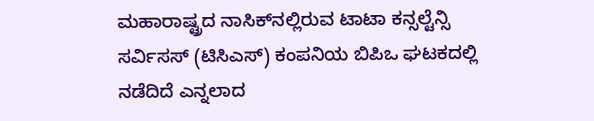ಮಹಾರಾಷ್ಟ್ರದ ನಾಸಿಕ್‌ನಲ್ಲಿರುವ ಟಾಟಾ ಕನ್ಸಲ್ಟೆನ್ಸಿ ಸರ್ವಿಸಸ್ (ಟಿಸಿಎಸ್‌) ಕಂಪನಿಯ ಬಿಪಿಒ ಘಟಕದಲ್ಲಿ ನಡೆದಿದೆ ಎನ್ನಲಾದ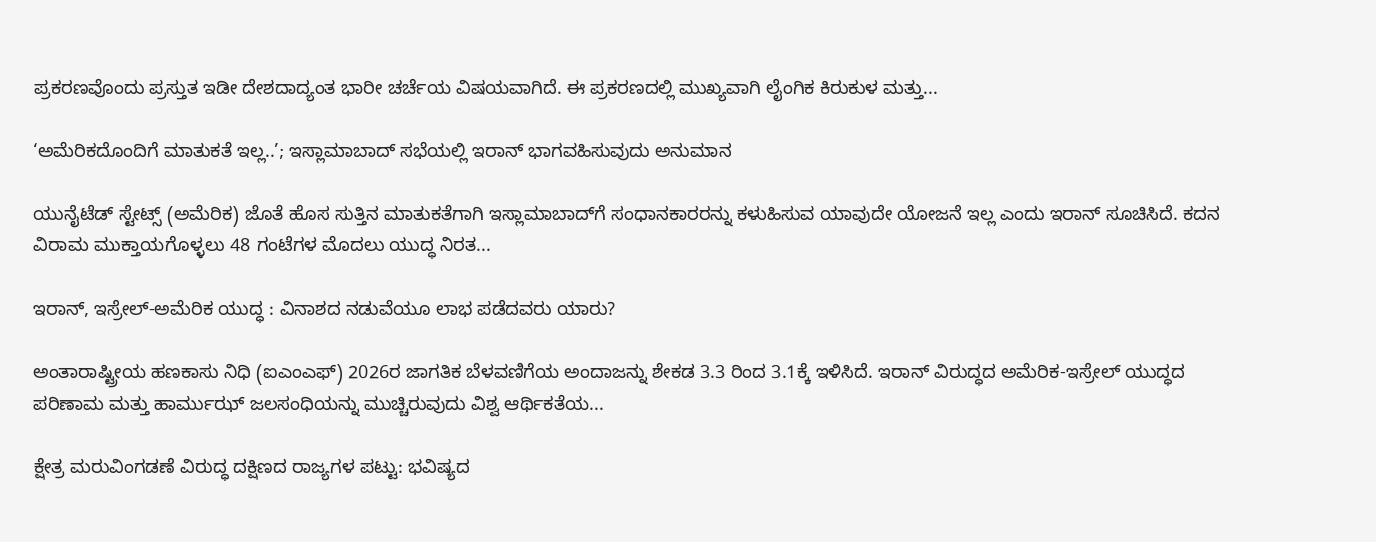ಪ್ರಕರಣವೊಂದು ಪ್ರಸ್ತುತ ಇಡೀ ದೇಶದಾದ್ಯಂತ ಭಾರೀ ಚರ್ಚೆಯ ವಿಷಯವಾಗಿದೆ. ಈ ಪ್ರಕರಣದಲ್ಲಿ ಮುಖ್ಯವಾಗಿ ಲೈಂಗಿಕ ಕಿರುಕುಳ ಮತ್ತು...

‘ಅಮೆರಿಕದೊಂದಿಗೆ ಮಾತುಕತೆ ಇಲ್ಲ..’; ಇಸ್ಲಾಮಾಬಾದ್‌ ಸಭೆಯಲ್ಲಿ ಇರಾನ್ ಭಾಗವಹಿಸುವುದು ಅನುಮಾನ

ಯುನೈಟೆಡ್ ಸ್ಟೇಟ್ಸ್ (ಅಮೆರಿಕ) ಜೊತೆ ಹೊಸ ಸುತ್ತಿನ ಮಾತುಕತೆಗಾಗಿ ಇಸ್ಲಾಮಾಬಾದ್‌ಗೆ ಸಂಧಾನಕಾರರನ್ನು ಕಳುಹಿಸುವ ಯಾವುದೇ ಯೋಜನೆ ಇಲ್ಲ ಎಂದು ಇರಾನ್ ಸೂಚಿಸಿದೆ. ಕದನ ವಿರಾಮ ಮುಕ್ತಾಯಗೊಳ್ಳಲು 48 ಗಂಟೆಗಳ ಮೊದಲು ಯುದ್ಧ ನಿರತ...

ಇರಾನ್, ಇಸ್ರೇಲ್-ಅಮೆರಿಕ ಯುದ್ಧ : ವಿನಾಶದ ನಡುವೆಯೂ ಲಾಭ ಪಡೆದವರು ಯಾರು?

ಅಂತಾರಾಷ್ಟ್ರೀಯ ಹಣಕಾಸು ನಿಧಿ (ಐಎಂಎಫ್‌) 2026ರ ಜಾಗತಿಕ ಬೆಳವಣಿಗೆಯ ಅಂದಾಜನ್ನು ಶೇಕಡ 3.3 ರಿಂದ 3.1ಕ್ಕೆ ಇಳಿಸಿದೆ. ಇರಾನ್ ವಿರುದ್ಧದ ಅಮೆರಿಕ-ಇಸ್ರೇಲ್ ಯುದ್ಧದ ಪರಿಣಾಮ ಮತ್ತು ಹಾರ್ಮುಝ್ ಜಲಸಂಧಿಯನ್ನು ಮುಚ್ಚಿರುವುದು ವಿಶ್ವ ಆರ್ಥಿಕತೆಯ...

ಕ್ಷೇತ್ರ ಮರುವಿಂಗಡಣೆ ವಿರುದ್ಧ ದಕ್ಷಿಣದ ರಾಜ್ಯಗಳ ಪಟ್ಟು: ಭವಿಷ್ಯದ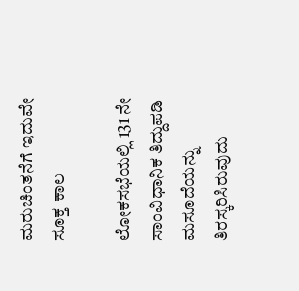ಮರುಚಿಂತನೆಗೆ ಇದುವೇ ಸೂಕ್ತ ಕಾಲ

ಲೋಕಸಭೆಯಲ್ಲಿ 131 ನೇ ಸಾಂವಿಧಾನಿಕ ತಿದ್ದುಪಡಿ ಮಸೂದೆಯನ್ನು ತಿರಸ್ಕರಿಸಿರುವುದು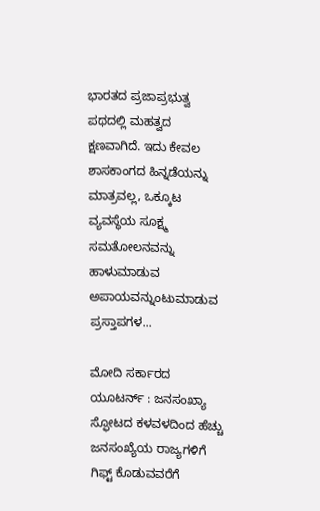ಭಾರತದ ಪ್ರಜಾಪ್ರಭುತ್ವ ಪಥದಲ್ಲಿ ಮಹತ್ವದ ಕ್ಷಣವಾಗಿದೆ. ಇದು ಕೇವಲ ಶಾಸಕಾಂಗದ ಹಿನ್ನಡೆಯನ್ನು ಮಾತ್ರವಲ್ಲ, ಒಕ್ಕೂಟ ವ್ಯವಸ್ಥೆಯ ಸೂಕ್ಷ್ಮ ಸಮತೋಲನವನ್ನು ಹಾಳುಮಾಡುವ ಅಪಾಯವನ್ನುಂಟುಮಾಡುವ ಪ್ರಸ್ತಾಪಗಳ...

ಮೋದಿ ಸರ್ಕಾರದ ಯೂಟರ್ನ್ : ಜನಸಂಖ್ಯಾ ಸ್ಫೋಟದ ಕಳವಳದಿಂದ ಹೆಚ್ಚು ಜನಸಂಖ್ಯೆಯ ರಾಜ್ಯಗಳಿಗೆ ಗಿಫ್ಟ್ ಕೊಡುವವರೆಗೆ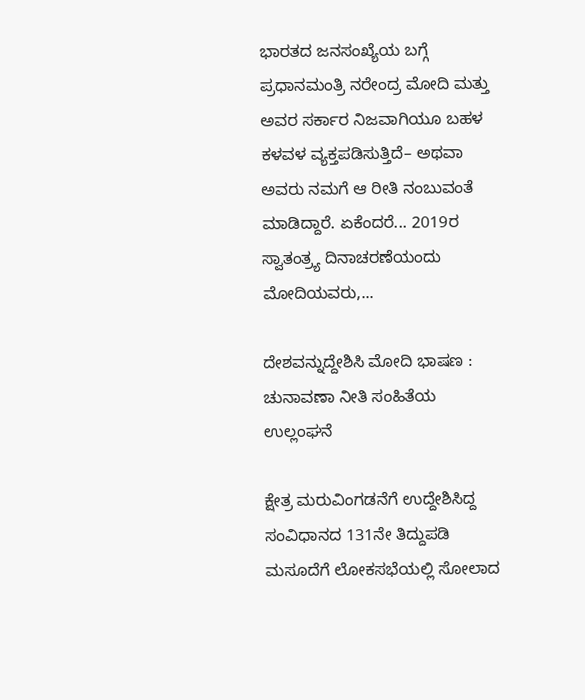ಭಾರತದ ಜನಸಂಖ್ಯೆಯ ಬಗ್ಗೆ ಪ್ರಧಾನಮಂತ್ರಿ ನರೇಂದ್ರ ಮೋದಿ ಮತ್ತು ಅವರ ಸರ್ಕಾರ ನಿಜವಾಗಿಯೂ ಬಹಳ ಕಳವಳ ವ್ಯಕ್ತಪಡಿಸುತ್ತಿದೆ– ಅಥವಾ ಅವರು ನಮಗೆ ಆ ರೀತಿ ನಂಬುವಂತೆ ಮಾಡಿದ್ದಾರೆ. ಏಕೆಂದರೆ... 2019ರ ಸ್ವಾತಂತ್ರ್ಯ ದಿನಾಚರಣೆಯಂದು ಮೋದಿಯವರು,...

ದೇಶವನ್ನುದ್ದೇಶಿಸಿ ಮೋದಿ ಭಾಷಣ : ಚುನಾವಣಾ ನೀತಿ ಸಂಹಿತೆಯ ಉಲ್ಲಂಘನೆ

ಕ್ಷೇತ್ರ ಮರುವಿಂಗಡನೆಗೆ ಉದ್ದೇಶಿಸಿದ್ದ ಸಂವಿಧಾನದ 131ನೇ ತಿದ್ದುಪಡಿ ಮಸೂದೆಗೆ ಲೋಕಸಭೆಯಲ್ಲಿ ಸೋಲಾದ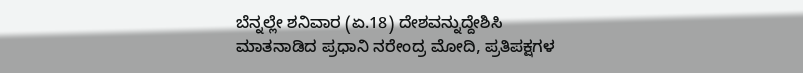ಬೆನ್ನಲ್ಲೇ ಶನಿವಾರ (ಏ.18) ದೇಶವನ್ನುದ್ದೇಶಿಸಿ ಮಾತನಾಡಿದ ಪ್ರಧಾನಿ ನರೇಂದ್ರ ಮೋದಿ, ಪ್ರತಿಪಕ್ಷಗಳ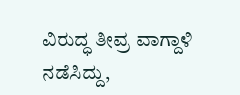ವಿರುದ್ಧ ತೀವ್ರ ವಾಗ್ದಾಳಿ ನಡೆಸಿದ್ದು,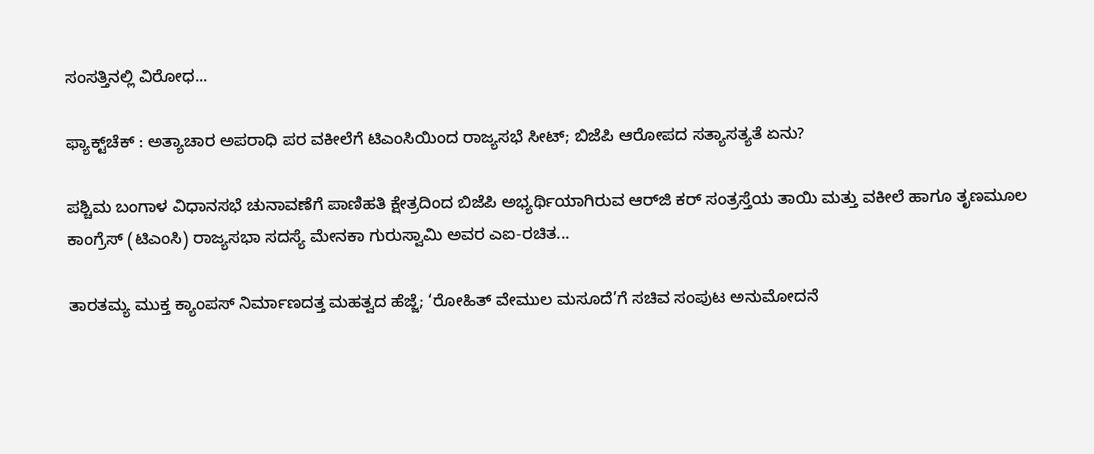ಸಂಸತ್ತಿನಲ್ಲಿ ವಿರೋಧ...

ಫ್ಯಾಕ್ಟ್‌ಚೆಕ್ : ಅತ್ಯಾಚಾರ ಅಪರಾಧಿ ಪರ ವಕೀಲೆಗೆ ಟಿಎಂಸಿಯಿಂದ ರಾಜ್ಯಸಭೆ ಸೀಟ್; ಬಿಜೆಪಿ ಆರೋಪದ ಸತ್ಯಾಸತ್ಯತೆ ಏನು?

ಪಶ್ಚಿಮ ಬಂಗಾಳ ವಿಧಾನಸಭೆ ಚುನಾವಣೆಗೆ ಪಾಣಿಹತಿ ಕ್ಷೇತ್ರದಿಂದ ಬಿಜೆಪಿ ಅಭ್ಯರ್ಥಿಯಾಗಿರುವ ಆರ್‌ಜಿ ಕರ್‌ ಸಂತ್ರಸ್ತೆಯ ತಾಯಿ ಮತ್ತು ವಕೀಲೆ ಹಾಗೂ ತೃಣಮೂಲ ಕಾಂಗ್ರೆಸ್ (ಟಿಎಂಸಿ) ರಾಜ್ಯಸಭಾ ಸದಸ್ಯೆ ಮೇನಕಾ ಗುರುಸ್ವಾಮಿ ಅವರ ಎಐ-ರಚಿತ...

ತಾರತಮ್ಯ ಮುಕ್ತ ಕ್ಯಾಂಪಸ್ ನಿರ್ಮಾಣದತ್ತ ಮಹತ್ವದ ಹೆಜ್ಜೆ; ‘ರೋಹಿತ್ ವೇಮುಲ ಮಸೂದೆ’ಗೆ ಸಚಿವ ಸಂಪುಟ ಅನುಮೋದನೆ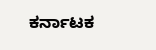ಕರ್ನಾಟಕ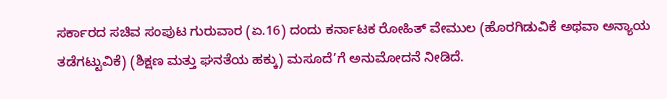ಸರ್ಕಾರದ ಸಚಿವ ಸಂಪುಟ ಗುರುವಾರ (ಏ.16) ದಂದು ಕರ್ನಾಟಕ ರೋಹಿತ್ ವೇಮುಲ (ಹೊರಗಿಡುವಿಕೆ ಅಥವಾ ಅನ್ಯಾಯ ತಡೆಗಟ್ಟುವಿಕೆ) (ಶಿಕ್ಷಣ ಮತ್ತು ಘನತೆಯ ಹಕ್ಕು) ಮಸೂದೆ’ಗೆ ಅನುಮೋದನೆ ನೀಡಿದೆ.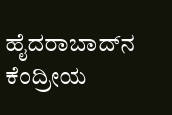ಹೈದರಾಬಾದ್‌ನ ಕೆಂದ್ರೀಯ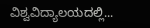ವಿಶ್ವವಿದ್ಯಾಲಯದಲ್ಲಿ...